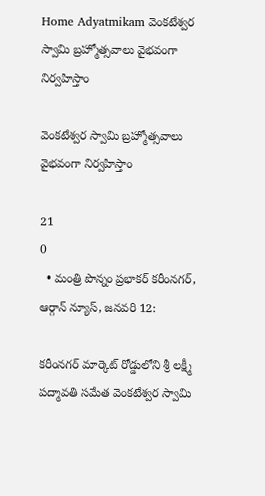Home Adyatmikam వెంకటేశ్వర స్వామి బ్రహ్మోత్సవాలు వైభవంగా నిర్వహిస్తాం

వెంకటేశ్వర స్వామి బ్రహ్మోత్సవాలు వైభవంగా నిర్వహిస్తాం

21
0
  • మంత్రి పొన్నం ప్రభాకర్ కరీంనగర్, ఆర్గాన్ న్యూస్, జనవరి 12:

కరీంనగర్ మార్కెట్ రోడ్డులోని శ్రీ లక్ష్మీ పద్మావతి సమేత వెంకటేశ్వర స్వామి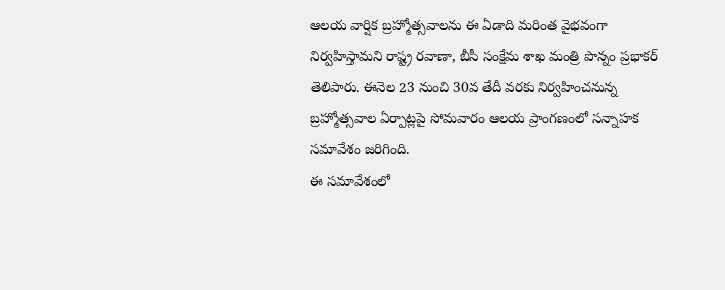ఆలయ వార్షిక బ్రహ్మోత్సవాలను ఈ ఏడాది మరింత వైభవంగా నిర్వహిస్తామని రాష్ట్ర రవాణా, బీసీ సంక్షేమ శాఖ మంత్రి పొన్నం ప్రభాకర్ తెలిపారు. ఈనెల 23 నుంచి 30వ తేదీ వరకు నిర్వహించనున్న బ్రహ్మోత్సవాల ఏర్పాట్లపై సోమవారం ఆలయ ప్రాంగణంలో సన్నాహక సమావేశం జరిగింది.
ఈ సమావేశంలో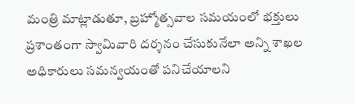మంత్రి మాట్లాడుతూ, బ్రహ్మోత్సవాల సమయంలో భక్తులు ప్రశాంతంగా స్వామివారి దర్శనం చేసుకునేలా అన్ని శాఖల అధికారులు సమన్వయంతో పనిచేయాలని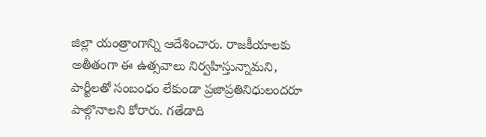జిల్లా యంత్రాంగాన్ని ఆదేశించారు. రాజకీయాలకు అతీతంగా ఈ ఉత్సవాలు నిర్వహిస్తున్నామని, పార్టీలతో సంబంధం లేకుండా ప్రజాప్రతినిధులందరూ పాల్గొనాలని కోరారు. గతేడాది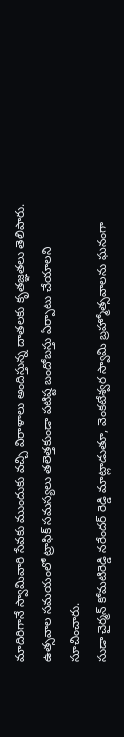మాదిరిగానే స్వామివారి సేవకు ముందుకు వచ్చి విరాళాలు అందిస్తున్న దాతలకు కృతజ్ఞతలు తెలిపారు. ఉత్సవాల సమయంలో ట్రాఫిక్ సమస్యలు తలెత్తకుండా పటిష్ట బందోబస్తు ఏర్పాటు చేయాలని సూచించారు.
సుడా చైర్మన్ కోమటిరెడ్డి నరేందర్ రెడ్డి మాట్లాడుతూ, వెంకటేశ్వర స్వామి బ్రహ్మోత్సవాలను ఘనంగా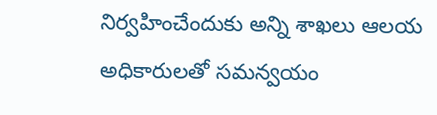నిర్వహించేందుకు అన్ని శాఖలు ఆలయ అధికారులతో సమన్వయం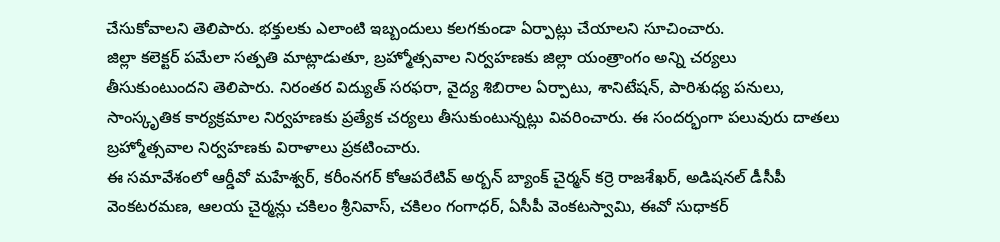చేసుకోవాలని తెలిపారు. భక్తులకు ఎలాంటి ఇబ్బందులు కలగకుండా ఏర్పాట్లు చేయాలని సూచించారు.
జిల్లా కలెక్టర్ పమేలా సత్పతి మాట్లాడుతూ, బ్రహ్మోత్సవాల నిర్వహణకు జిల్లా యంత్రాంగం అన్ని చర్యలు తీసుకుంటుందని తెలిపారు. నిరంతర విద్యుత్ సరఫరా, వైద్య శిబిరాల ఏర్పాటు, శానిటేషన్, పారిశుధ్య పనులు, సాంస్కృతిక కార్యక్రమాల నిర్వహణకు ప్రత్యేక చర్యలు తీసుకుంటున్నట్లు వివరించారు. ఈ సందర్భంగా పలువురు దాతలు బ్రహ్మోత్సవాల నిర్వహణకు విరాళాలు ప్రకటించారు.
ఈ సమావేశంలో ఆర్డీవో మహేశ్వర్, కరీంనగర్ కోఆపరేటివ్ అర్బన్ బ్యాంక్ చైర్మన్ కర్రె రాజశేఖర్, అడిషనల్ డీసీపీ వెంకటరమణ, ఆలయ చైర్మన్లు చకిలం శ్రీనివాస్, చకిలం గంగాధర్, ఏసీపీ వెంకటస్వామి, ఈవో సుధాకర్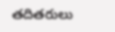తదితరులు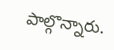పాల్గొన్నారు.